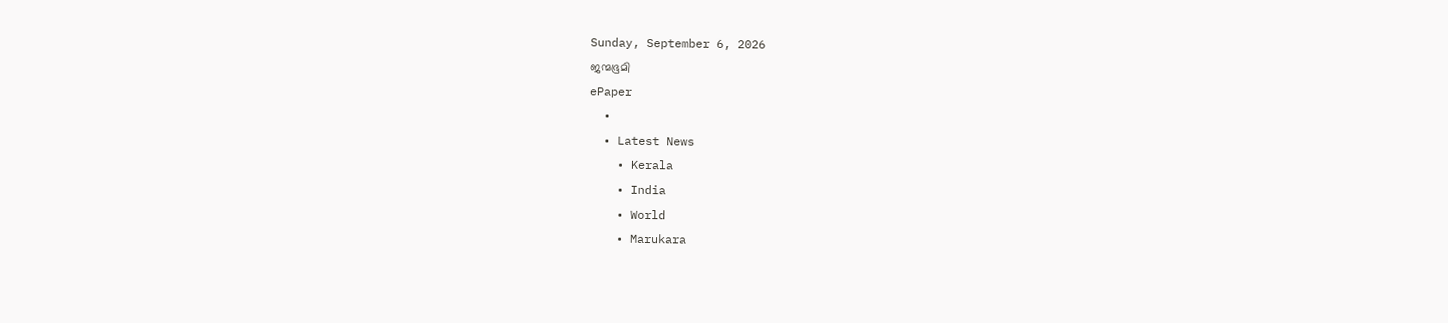Sunday, September 6, 2026
ജന്മഭൂമി
ePaper
  •
  • Latest News
    • Kerala
    • India
    • World
    • Marukara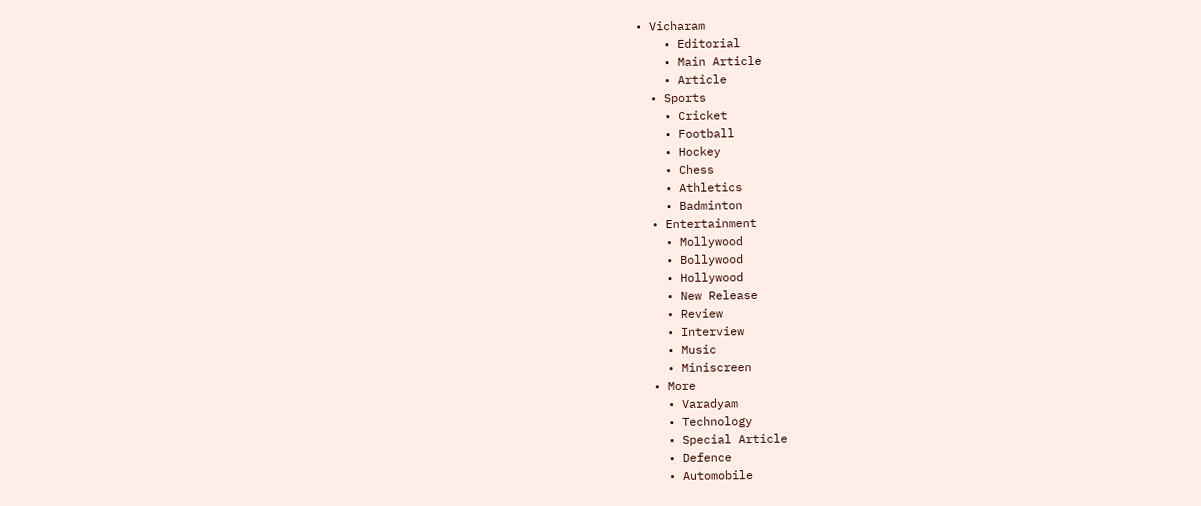• Vicharam
    • Editorial
    • Main Article
    • Article
  • Sports
    • Cricket
    • Football
    • Hockey
    • Chess
    • Athletics
    • Badminton
  • Entertainment
    • Mollywood
    • Bollywood
    • Hollywood
    • New Release
    • Review
    • Interview
    • Music
    • Miniscreen
  • More
    • Varadyam
    • Technology
    • Special Article
    • Defence
    • Automobile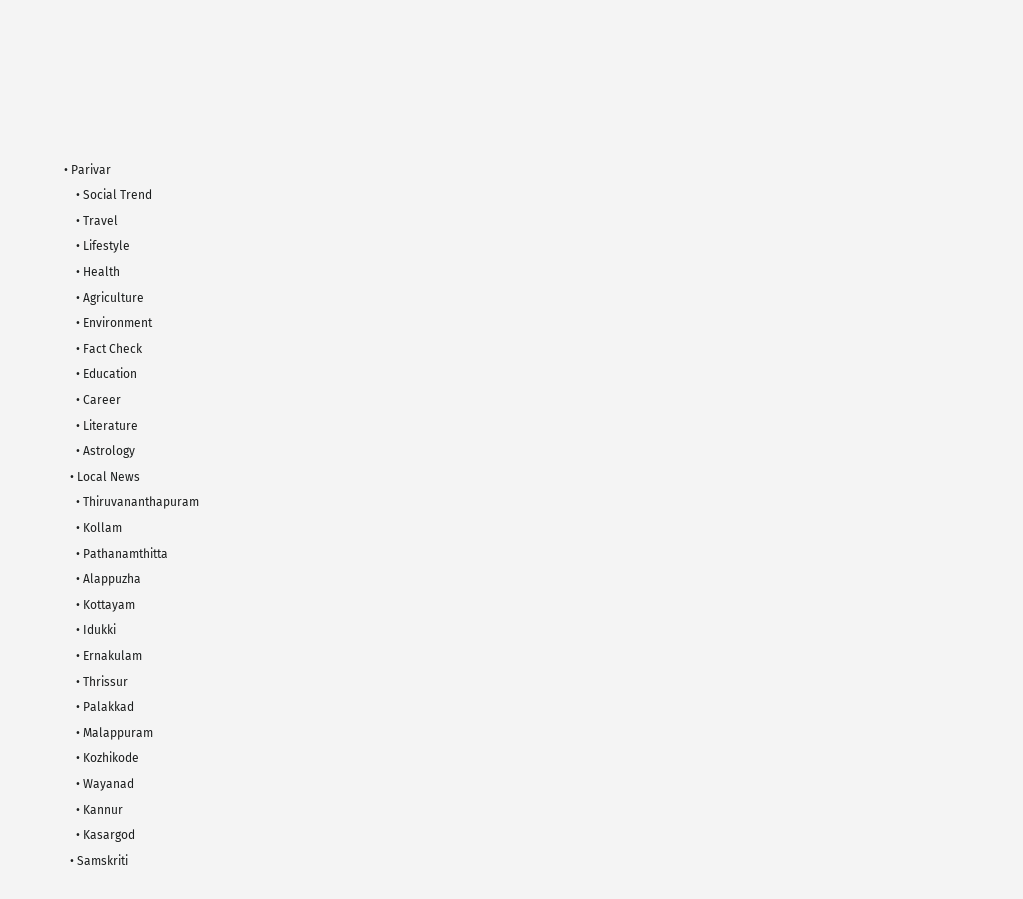• Parivar
    • Social Trend
    • Travel
    • Lifestyle
    • Health
    • Agriculture
    • Environment
    • Fact Check
    • Education
    • Career
    • Literature
    • Astrology
  • Local News
    • Thiruvananthapuram
    • Kollam
    • Pathanamthitta
    • Alappuzha
    • Kottayam
    • Idukki
    • Ernakulam
    • Thrissur
    • Palakkad
    • Malappuram
    • Kozhikode
    • Wayanad
    • Kannur
    • Kasargod
  • Samskriti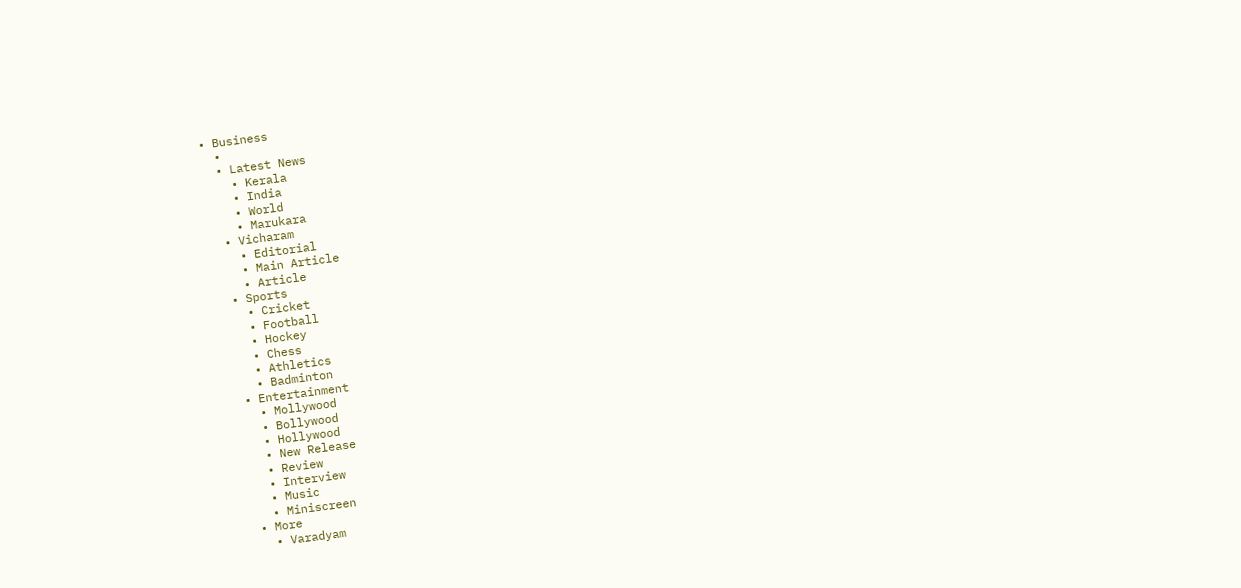• Business
  •
  • Latest News
    • Kerala
    • India
    • World
    • Marukara
  • Vicharam
    • Editorial
    • Main Article
    • Article
  • Sports
    • Cricket
    • Football
    • Hockey
    • Chess
    • Athletics
    • Badminton
  • Entertainment
    • Mollywood
    • Bollywood
    • Hollywood
    • New Release
    • Review
    • Interview
    • Music
    • Miniscreen
  • More
    • Varadyam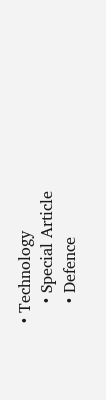• Technology
    • Special Article
    • Defence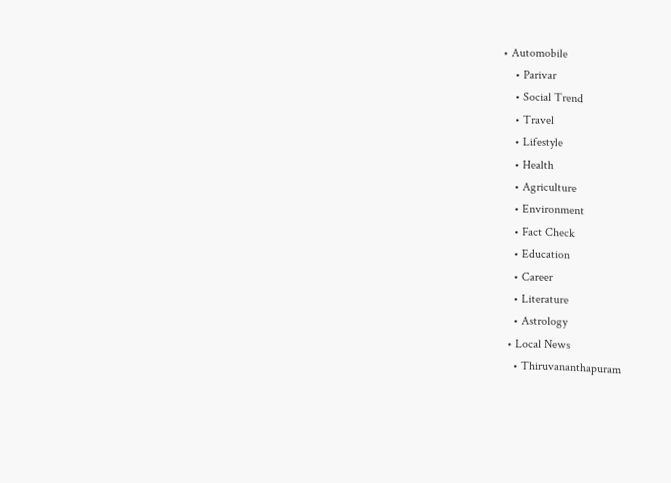• Automobile
    • Parivar
    • Social Trend
    • Travel
    • Lifestyle
    • Health
    • Agriculture
    • Environment
    • Fact Check
    • Education
    • Career
    • Literature
    • Astrology
  • Local News
    • Thiruvananthapuram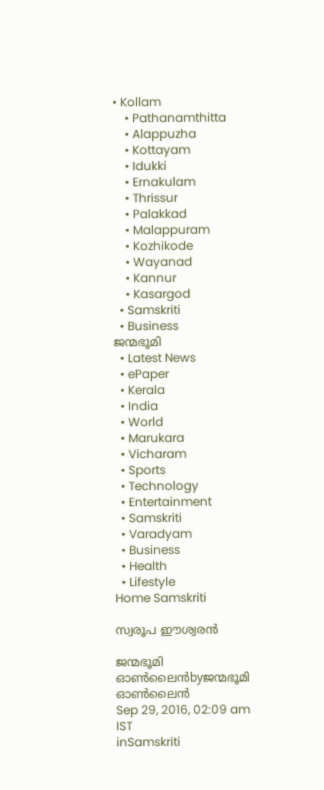• Kollam
    • Pathanamthitta
    • Alappuzha
    • Kottayam
    • Idukki
    • Ernakulam
    • Thrissur
    • Palakkad
    • Malappuram
    • Kozhikode
    • Wayanad
    • Kannur
    • Kasargod
  • Samskriti
  • Business
ജന്മഭൂമി
  • Latest News
  • ePaper
  • Kerala
  • India
  • World
  • Marukara
  • Vicharam
  • Sports
  • Technology
  • Entertainment
  • Samskriti
  • Varadyam
  • Business
  • Health
  • Lifestyle
Home Samskriti

സ്വരൂപ ഈശ്വരന്‍

ജന്മഭൂമി ഓണ്‍ലൈന്‍byജന്മഭൂമി ഓണ്‍ലൈന്‍
Sep 29, 2016, 02:09 am IST
inSamskriti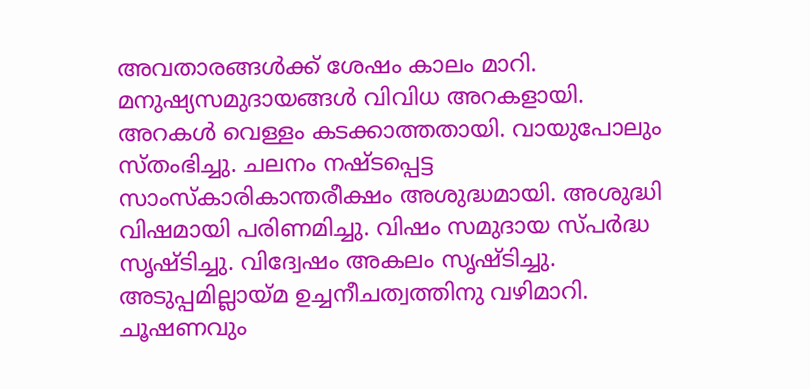അവതാരങ്ങള്‍ക്ക് ശേഷം കാലം മാറി. മനുഷ്യസമുദായങ്ങള്‍ വിവിധ അറകളായി. അറകള്‍ വെള്ളം കടക്കാത്തതായി. വായുപോലും സ്തംഭിച്ചു. ചലനം നഷ്ടപ്പെട്ട സാംസ്‌കാരികാന്തരീക്ഷം അശുദ്ധമായി. അശുദ്ധി വിഷമായി പരിണമിച്ചു. വിഷം സമുദായ സ്പര്‍ദ്ധ സൃഷ്ടിച്ചു. വിദ്വേഷം അകലം സൃഷ്ടിച്ചു. അടുപ്പമില്ലായ്‌മ ഉച്ചനീചത്വത്തിനു വഴിമാറി. ചൂഷണവും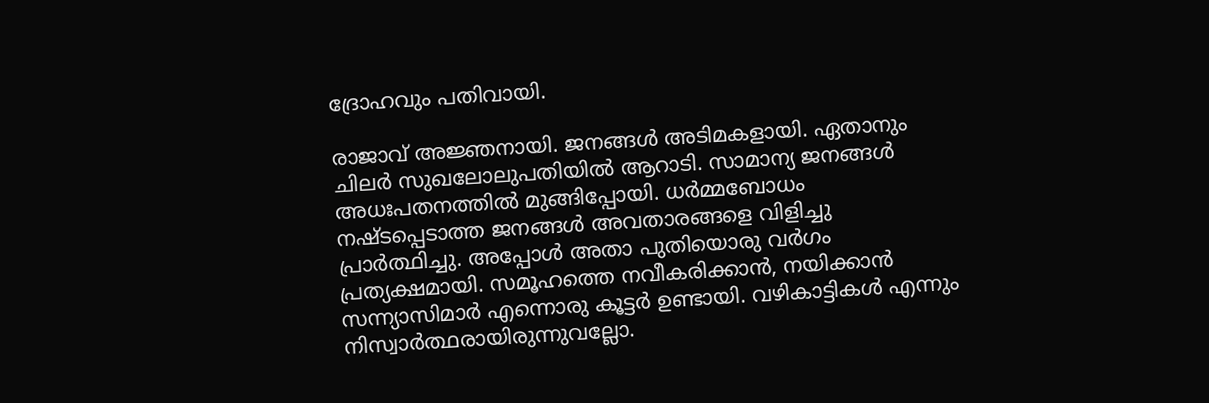ദ്രോഹവും പതിവായി.

രാജാവ് അജ്ഞനായി. ജനങ്ങള്‍ അടിമകളായി. ഏതാനും ചിലര്‍ സുഖലോലുപതിയില്‍ ആറാടി. സാമാന്യ ജനങ്ങള്‍ അധഃപതനത്തില്‍ മുങ്ങിപ്പോയി. ധര്‍മ്മബോധം നഷ്ടപ്പെടാത്ത ജനങ്ങള്‍ അവതാരങ്ങളെ വിളിച്ചു പ്രാര്‍ത്ഥിച്ചു. അപ്പോള്‍ അതാ പുതിയൊരു വര്‍ഗം പ്രത്യക്ഷമായി. സമൂഹത്തെ നവീകരിക്കാന്‍, നയിക്കാന്‍ സന്ന്യാസിമാര്‍ എന്നൊരു കൂട്ടര്‍ ഉണ്ടായി. വഴികാട്ടികള്‍ എന്നും നിസ്വാര്‍ത്ഥരായിരുന്നുവല്ലോ.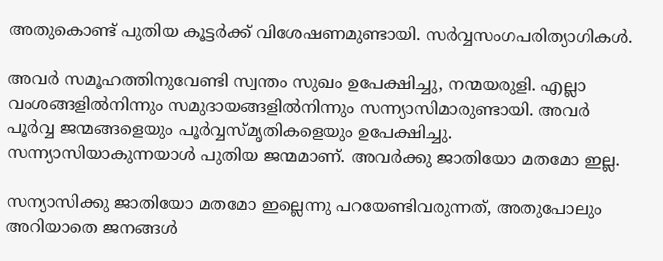അതുകൊണ്ട് പുതിയ കൂട്ടര്‍ക്ക് വിശേഷണമുണ്ടായി. സര്‍വ്വസംഗപരിത്യാഗികള്‍.

അവര്‍ സമൂഹത്തിനുവേണ്ടി സ്വന്തം സുഖം ഉപേക്ഷിച്ചു, നന്മയരുളി. എല്ലാ വംശങ്ങളില്‍നിന്നും സമുദായങ്ങളില്‍നിന്നും സന്ന്യാസിമാരുണ്ടായി. അവര്‍ പൂര്‍വ്വ ജന്മങ്ങളെയും പൂര്‍വ്വസ്മൃതികളെയും ഉപേക്ഷിച്ചു. സന്ന്യാസിയാകുന്നയാള്‍ പുതിയ ജന്മമാണ്. അവര്‍ക്കു ജാതിയോ മതമോ ഇല്ല.

സന്യാസിക്കു ജാതിയോ മതമോ ഇല്ലെന്നു പറയേണ്ടിവരുന്നത്, അതുപോലും അറിയാതെ ജനങ്ങള്‍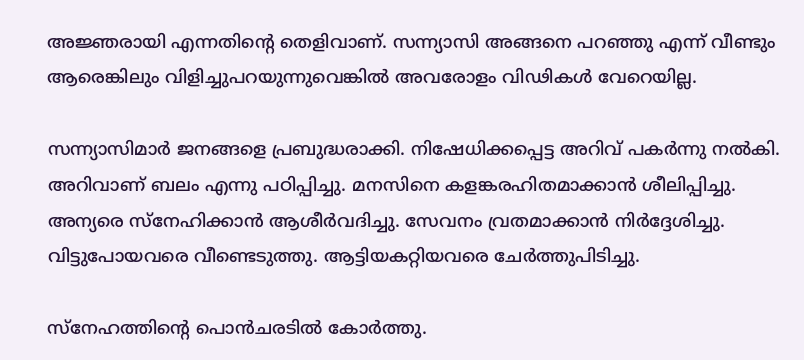അജ്ഞരായി എന്നതിന്റെ തെളിവാണ്. സന്ന്യാസി അങ്ങനെ പറഞ്ഞു എന്ന് വീണ്ടും ആരെങ്കിലും വിളിച്ചുപറയുന്നുവെങ്കില്‍ അവരോളം വിഢികള്‍ വേറെയില്ല.

സന്ന്യാസിമാര്‍ ജനങ്ങളെ പ്രബുദ്ധരാക്കി. നിഷേധിക്കപ്പെട്ട അറിവ് പകര്‍ന്നു നല്‍കി. അറിവാണ് ബലം എന്നു പഠിപ്പിച്ചു. മനസിനെ കളങ്കരഹിതമാക്കാന്‍ ശീലിപ്പിച്ചു. അന്യരെ സ്‌നേഹിക്കാന്‍ ആശീര്‍വദിച്ചു. സേവനം വ്രതമാക്കാന്‍ നിര്‍ദ്ദേശിച്ചു. വിട്ടുപോയവരെ വീണ്ടെടുത്തു. ആട്ടിയകറ്റിയവരെ ചേര്‍ത്തുപിടിച്ചു.

സ്‌നേഹത്തിന്റെ പൊന്‍ചരടില്‍ കോര്‍ത്തു.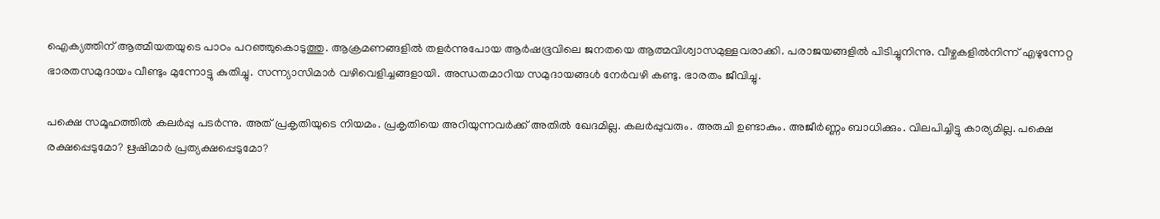ഐക്യത്തിന് ആത്മീയതയുടെ പാഠം പറഞ്ഞുകൊടുത്തു. ആക്രമണങ്ങളില്‍ തളര്‍ന്നുപോയ ആര്‍ഷഭൂവിലെ ജനതയെ ആത്മവിശ്വാസമുള്ളവരാക്കി. പരാജയങ്ങളില്‍ പിടിച്ചുനിന്നു. വീഴ്ചകളില്‍നിന്ന് എഴുന്നേറ്റ ഭാരതസമുദായം വീണ്ടും മുന്നോട്ടു കുതിച്ചു. സന്ന്യാസിമാര്‍ വഴിവെളിച്ചങ്ങളായി. അന്ധതമാറിയ സമുദായങ്ങള്‍ നേര്‍വഴി കണ്ടു. ഭാരതം ജീവിച്ചു.

പക്ഷെ സമൂഹത്തില്‍ കലര്‍പ്പു പടര്‍ന്നു. അത് പ്രകൃതിയുടെ നിയമം. പ്രകൃതിയെ അറിയുന്നവര്‍ക്ക് അതില്‍ ഖേദമില്ല. കലര്‍പ്പുവരും. അരുചി ഉണ്ടാകും. അജീര്‍ണ്ണം ബാധിക്കും. വിലപിച്ചിട്ടു കാര്യമില്ല. പക്ഷെ രക്ഷപ്പെടുമോ? ഋഷിമാര്‍ പ്രത്യക്ഷപ്പെടുമോ?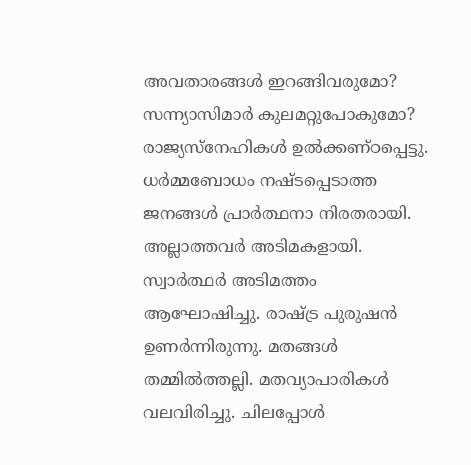അവതാരങ്ങള്‍ ഇറങ്ങിവരുമോ? സന്ന്യാസിമാര്‍ കുലമറ്റുപോകുമോ? രാജ്യസ്‌നേഹികള്‍ ഉല്‍ക്കണ്ഠപ്പെട്ടു. ധര്‍മ്മബോധം നഷ്ടപ്പെടാത്ത ജനങ്ങള്‍ പ്രാര്‍ത്ഥനാ നിരതരായി. അല്ലാത്തവര്‍ അടിമകളായി. സ്വാര്‍ത്ഥര്‍ അടിമത്തം ആഘോഷിച്ചു. രാഷ്‌ട്ര പുരുഷന്‍ ഉണര്‍ന്നിരുന്നു. മതങ്ങള്‍ തമ്മില്‍ത്തല്ലി. മതവ്യാപാരികള്‍ വലവിരിച്ചു. ചിലപ്പോള്‍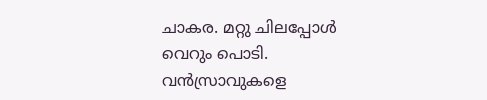ചാകര. മറ്റു ചിലപ്പോള്‍ വെറും പൊടി. വന്‍സ്രാവുകളെ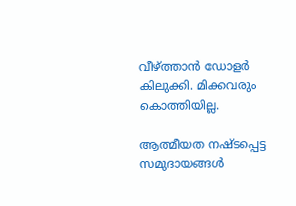വീഴ്‌ത്താന്‍ ഡോളര്‍ കിലുക്കി. മിക്കവരും കൊത്തിയില്ല.

ആത്മീയത നഷ്ടപ്പെട്ട സമുദായങ്ങള്‍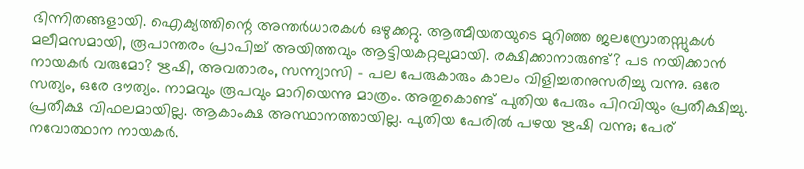ഭിന്നിതങ്ങളായി. ഐക്യത്തിന്റെ അന്തര്‍ധാരകള്‍ ഒഴുക്കറ്റു. ആത്മീയതയുടെ മുറിഞ്ഞ ജലസ്രോതസ്സുകള്‍ മലീമസമായി, രൂപാന്തരം പ്രാപിച്ച് അയിത്തവും ആട്ടിയകറ്റലുമായി. രക്ഷിക്കാനാരുണ്ട്? പട നയിക്കാന്‍ നായകര്‍ വരുമോ? ഋഷി, അവതാരം, സന്ന്യാസി – പല പേരുകാരും കാലം വിളിച്ചതനുസരിച്ചു വന്നു. ഒരേ സത്യം, ഒരേ ദൗത്യം. നാമവും രൂപവും മാറിയെന്നു മാത്രം. അതുകൊണ്ട് പുതിയ പേരും പിറവിയും പ്രതീക്ഷിച്ചു. പ്രതീക്ഷ വിഫലമായില്ല. ആകാംക്ഷ അസ്ഥാനത്തായില്ല. പുതിയ പേരില്‍ പഴയ ഋഷി വന്നു; പേര് നവോത്ഥാന നായകര്‍.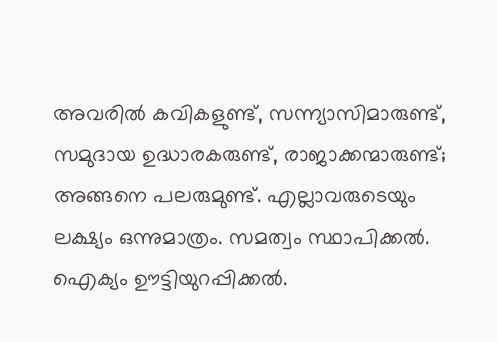അവരില്‍ കവികളുണ്ട്, സന്ന്യാസിമാരുണ്ട്, സമുദായ ഉദ്ധാരകരുണ്ട്, രാജാക്കന്മാരുണ്ട്; അങ്ങനെ പലരുമുണ്ട്. എല്ലാവരുടെയും ലക്ഷ്യം ഒന്നുമാത്രം. സമത്വം സ്ഥാപിക്കല്‍. ഐക്യം ഊട്ടിയുറപ്പിക്കല്‍.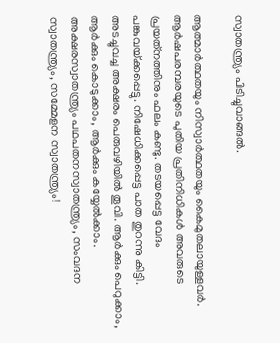സ്വാതന്ത്ര്യം പിടിച്ചുവാങ്ങല്‍.

ആത്മാര്‍ത്ഥതയും നിസ്വാര്‍ത്ഥതയും കൈമുതലായുള്ളവര്‍. ആര്‍ഷപരമ്പരയുടെ പുതിയ പ്രതിനിധികള്‍ അവരുടെ പ്രയത്‌നത്തിനും ഫലം കണ്ടു. തടയപ്പെട്ട വേദം പങ്കുവയ്‌ക്കപ്പെട്ടു. നിഷേധിക്കപ്പെട്ട പാത തുറന്നു കിട്ടി. അടച്ചുവച്ച അക്ഷരം പെരുവഴിയില്‍ തൂവി. ആര്‍ക്കും പെറുക്കാം, ആര്‍ക്കും കൊടുക്കാം, ആര്‍ക്കും കയ്യേല്‍ക്കാം. അക്ഷരസ്വാതന്ത്ര്യം പഥപതനസ്വാതന്ത്ര്യം, സംവദന സ്വാതന്ത്ര്യം, സമ്മേളന സ്വാതന്ത്ര്യം!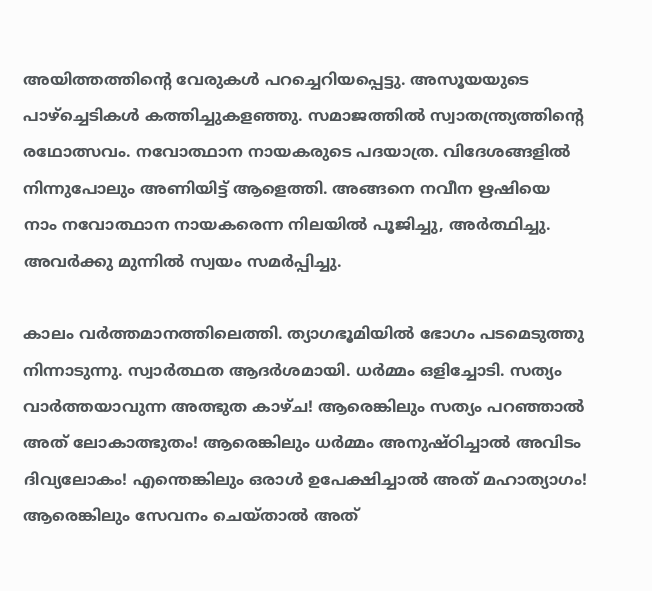അയിത്തത്തിന്റെ വേരുകള്‍ പറച്ചെറിയപ്പെട്ടു. അസൂയയുടെ പാഴ്‌ച്ചെടികള്‍ കത്തിച്ചുകളഞ്ഞു. സമാജത്തില്‍ സ്വാതന്ത്ര്യത്തിന്റെ രഥോത്സവം. നവോത്ഥാന നായകരുടെ പദയാത്ര. വിദേശങ്ങളില്‍ നിന്നുപോലും അണിയിട്ട് ആളെത്തി. അങ്ങനെ നവീന ഋഷിയെ നാം നവോത്ഥാന നായകരെന്ന നിലയില്‍ പൂജിച്ചു, അര്‍ത്ഥിച്ചു. അവര്‍ക്കു മുന്നില്‍ സ്വയം സമര്‍പ്പിച്ചു.

കാലം വര്‍ത്തമാനത്തിലെത്തി. ത്യാഗഭൂമിയില്‍ ഭോഗം പടമെടുത്തു നിന്നാടുന്നു. സ്വാര്‍ത്ഥത ആദര്‍ശമായി. ധര്‍മ്മം ഒളിച്ചോടി. സത്യം വാര്‍ത്തയാവുന്ന അത്ഭുത കാഴ്ച! ആരെങ്കിലും സത്യം പറഞ്ഞാല്‍ അത് ലോകാത്ഭുതം! ആരെങ്കിലും ധര്‍മ്മം അനുഷ്ഠിച്ചാല്‍ അവിടം ദിവ്യലോകം! എന്തെങ്കിലും ഒരാള്‍ ഉപേക്ഷിച്ചാല്‍ അത് മഹാത്യാഗം! ആരെങ്കിലും സേവനം ചെയ്താല്‍ അത്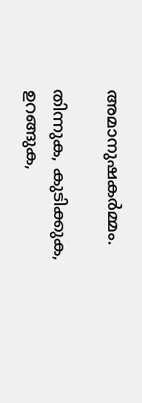അമാനുഷകര്‍മ്മം.

തിന്നുക, കുടിക്കുക, ഉറങ്ങുക,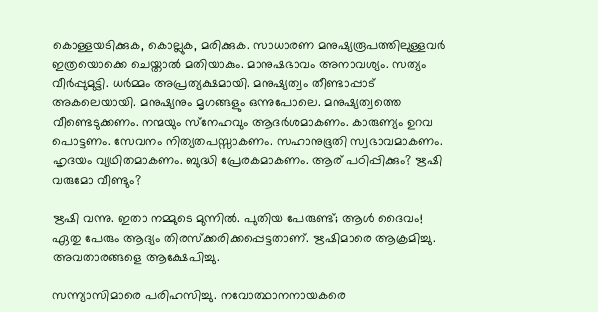കൊള്ളയടിക്കുക, കൊല്ലുക, മരിക്കുക. സാധാരണ മനുഷ്യരൂപത്തിലുള്ളവര്‍ ഇത്രയൊക്കെ ചെയ്താല്‍ മതിയാകും. മാനുഷഭാവം അനാവശ്യം. സത്യം വീര്‍പ്പുമുട്ടി. ധര്‍മ്മം അപ്രത്യക്ഷമായി. മനുഷ്യത്വം തീണ്ടാപ്പാട് അകലെയായി. മനുഷ്യനും മൃഗങ്ങളും ഒന്നുപോലെ. മനുഷ്യത്വത്തെ വീണ്ടെടുക്കണം. നന്മയും സ്‌നേഹവും ആദര്‍ശമാകണം. കാരുണ്യം ഉറവ പൊട്ടണം. സേവനം നിത്യതപസ്സാകണം. സഹാനുഭൂതി സ്വഭാവമാകണം. ഹൃദയം വ്യഥിതമാകണം. ബുദ്ധി പ്രേരകമാകണം. ആര് പഠിപ്പിക്കും? ഋഷി വരുമോ വീണ്ടും?

ഋഷി വന്നു. ഇതാ നമ്മുടെ മുന്നില്‍. പുതിയ പേരുണ്ട്; ആള്‍ ദൈവം! ഏതു പേരും ആദ്യം തിരസ്‌ക്കരിക്കപ്പെട്ടതാണ്. ഋഷിമാരെ ആക്രമിച്ചു. അവതാരങ്ങളെ ആക്ഷേപിച്ചു.

സന്ന്യാസിമാരെ പരിഹസിച്ചു. നവോത്ഥാനനായകരെ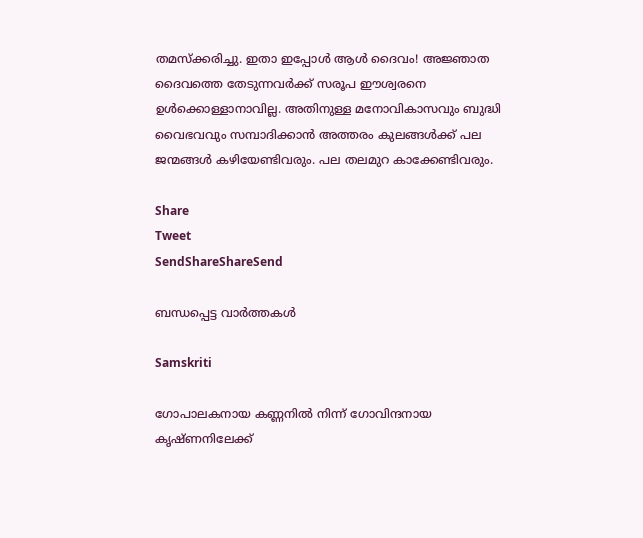തമസ്‌ക്കരിച്ചു. ഇതാ ഇപ്പോള്‍ ആള്‍ ദൈവം! അജ്ഞാത ദൈവത്തെ തേടുന്നവര്‍ക്ക് സരൂപ ഈശ്വരനെ ഉള്‍ക്കൊള്ളാനാവില്ല. അതിനുള്ള മനോവികാസവും ബുദ്ധി വൈഭവവും സമ്പാദിക്കാന്‍ അത്തരം കുലങ്ങള്‍ക്ക് പല ജന്മങ്ങള്‍ കഴിയേണ്ടിവരും. പല തലമുറ കാക്കേണ്ടിവരും.

Share
Tweet
SendShareShareSend

ബന്ധപ്പെട്ട വാര്‍ത്തകള്‍

Samskriti

ഗോപാലകനായ കണ്ണനില്‍ നിന്ന് ഗോവിന്ദനായ കൃഷ്ണനിലേക്ക്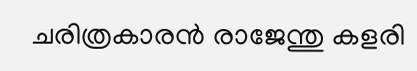ചരിത്രകാരന്‍ രാജേന്തു കളരി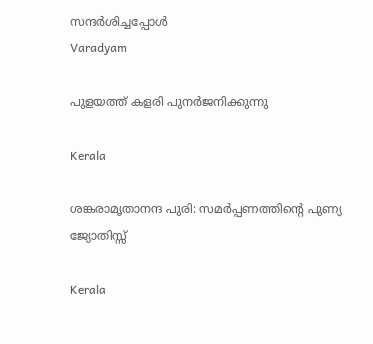സന്ദര്‍ശിച്ചപ്പോള്‍
Varadyam

പുളയത്ത് കളരി പുനര്‍ജനിക്കുന്നു

Kerala

ശങ്കരാമൃതാനന്ദ പുരി: സമര്‍പ്പണത്തിന്റെ പുണ്യ ജ്യോതിസ്സ്

Kerala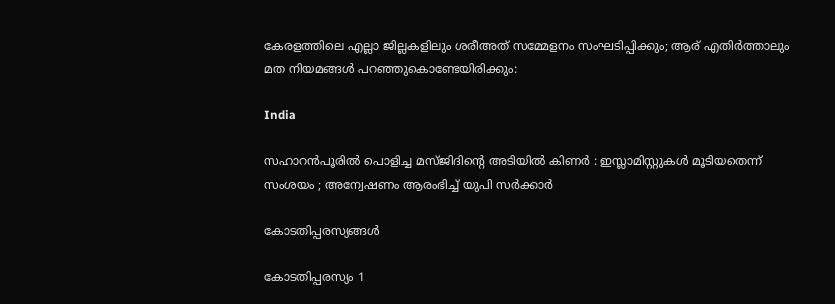കേരളത്തിലെ എല്ലാ ജില്ലകളിലും ശരീഅത് സമ്മേളനം സംഘടിപ്പിക്കും; ആര് എതിർത്താലും മത നിയമങ്ങൾ പറഞ്ഞുകൊണ്ടേയിരിക്കും:

India

സഹാറൻപൂരിൽ പൊളിച്ച മസ്ജിദിന്റെ അടിയിൽ കിണർ : ഇസ്ലാമിസ്റ്റുകൾ മൂടിയതെന്ന് സംശയം ; അന്വേഷണം ആരംഭിച്ച് യുപി സർക്കാർ

കോടതിപ്പരസ്യങ്ങള്‍

കോടതിപ്പരസ്യം 1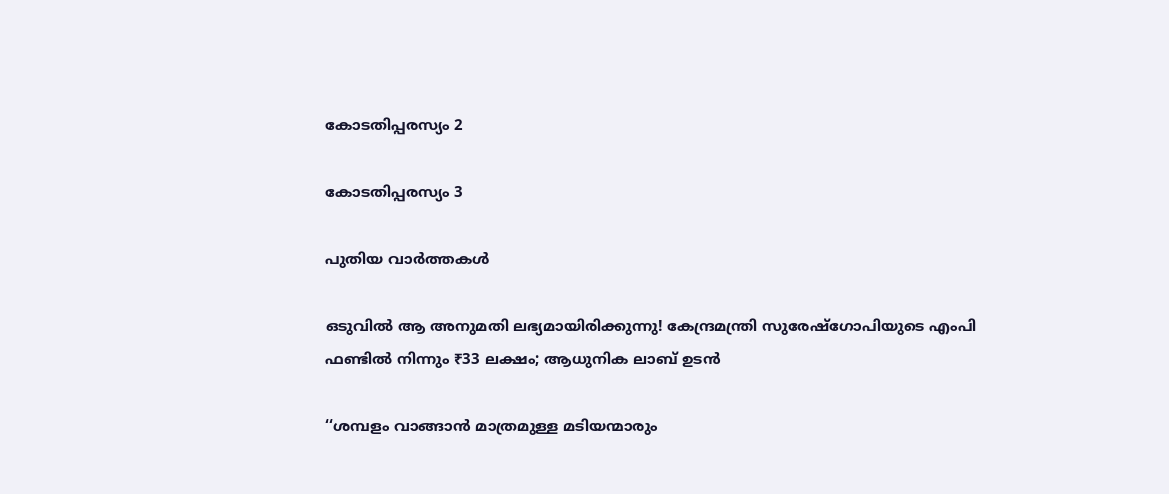കോടതിപ്പരസ്യം 2

കോടതിപ്പരസ്യം 3

പുതിയ വാര്‍ത്തകള്‍

ഒടുവിൽ ആ അനുമതി ലഭ്യമായിരിക്കുന്നു! കേന്ദ്രമന്ത്രി സുരേഷ്‌ഗോപിയുടെ എംപി ഫണ്ടില്‍ നിന്നും ₹33 ലക്ഷം; ആധുനിക ലാബ് ഉടന്‍

‘‘ശമ്പളം വാങ്ങാൻ മാത്രമുള്ള മടിയന്മാരും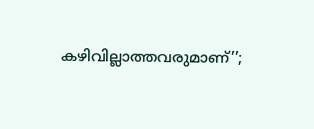കഴിവില്ലാത്തവരുമാണ്’’;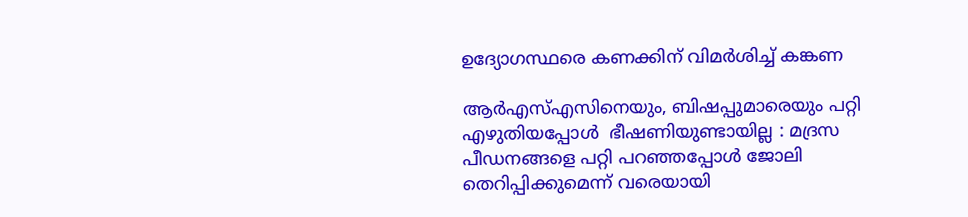ഉദ്യോഗസ്ഥരെ കണക്കിന് വിമർശിച്ച് കങ്കണ

ആർഎസ്എസിനെയും, ബിഷപ്പുമാരെയും പറ്റി എഴുതിയപ്പോൾ  ഭീഷണിയുണ്ടായില്ല : മദ്രസ പീഡനങ്ങളെ പറ്റി പറഞ്ഞപ്പോൾ ജോലി തെറിപ്പിക്കുമെന്ന് വരെയായി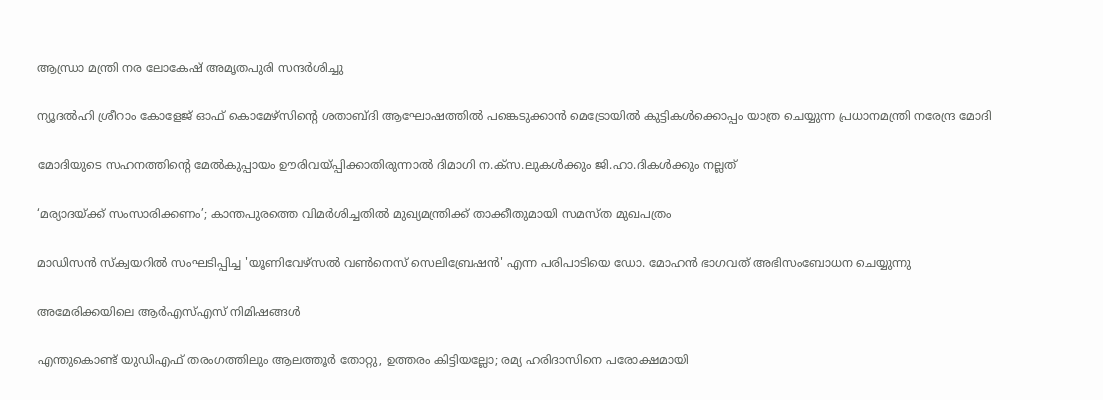ആന്ധ്രാ മന്ത്രി നര ലോകേഷ് അമൃതപുരി സന്ദര്‍ശിച്ചു

ന്യൂദല്‍ഹി ശ്രീറാം കോളേജ് ഓഫ് കൊമേഴ്‌സിന്റെ ശതാബ്ദി ആഘോഷത്തില്‍ പങ്കെടുക്കാന്‍ മെട്രോയില്‍ കുട്ടികള്‍ക്കൊപ്പം യാത്ര ചെയ്യുന്ന പ്രധാനമന്ത്രി നരേന്ദ്ര മോദി

മോദിയുടെ സഹനത്തിന്റെ മേല്‍കുപ്പായം ഊരിവയ്‌പ്പിക്കാതിരുന്നാല്‍ ദിമാഗി ന.ക്സ.ലുകള്‍ക്കും ജി.ഹാ.ദികള്‍ക്കും നല്ലത്

‘മര്യാദയ്‌ക്ക് സംസാരിക്കണം’; കാന്തപുരത്തെ വിമര്‍ശിച്ചതില്‍ മുഖ്യമന്ത്രിക്ക് താക്കീതുമായി സമസ്ത മുഖപത്രം

മാഡിസന്‍ സ്‌ക്വയറില്‍ സംഘടിപ്പിച്ച 'യൂണിവേഴ്‌സല്‍ വണ്‍നെസ് സെലിബ്രേഷന്‍' എന്ന പരിപാടിയെ ഡോ. മോഹന്‍ ഭാഗവത് അഭിസംബോധന ചെയ്യുന്നു

അമേരിക്കയിലെ ആര്‍എസ്എസ് നിമിഷങ്ങള്‍

എന്തുകൊണ്ട് യുഡിഎഫ് തരംഗത്തിലും ആലത്തൂർ തോറ്റു, ഉത്തരം കിട്ടിയല്ലോ; രമ‍്യ ഹരിദാസിനെ പരോക്ഷമായി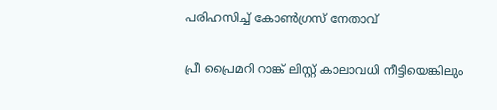പരിഹസിച്ച് കോൺഗ്രസ് നേതാവ്

പ്രീ പ്രൈമറി റാങ്ക് ലിസ്റ്റ് കാലാവധി നീട്ടിയെങ്കിലും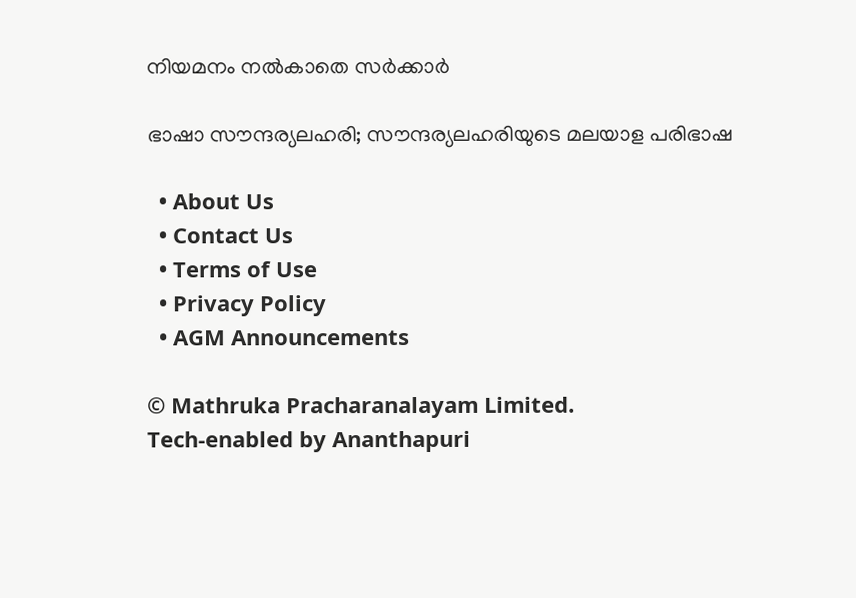നിയമനം നല്‍കാതെ സര്‍ക്കാര്‍

ഭാഷാ സൗന്ദര്യലഹരി; സൗന്ദര്യലഹരിയുടെ മലയാള പരിഭാഷ

  • About Us
  • Contact Us
  • Terms of Use
  • Privacy Policy
  • AGM Announcements

© Mathruka Pracharanalayam Limited.
Tech-enabled by Ananthapuri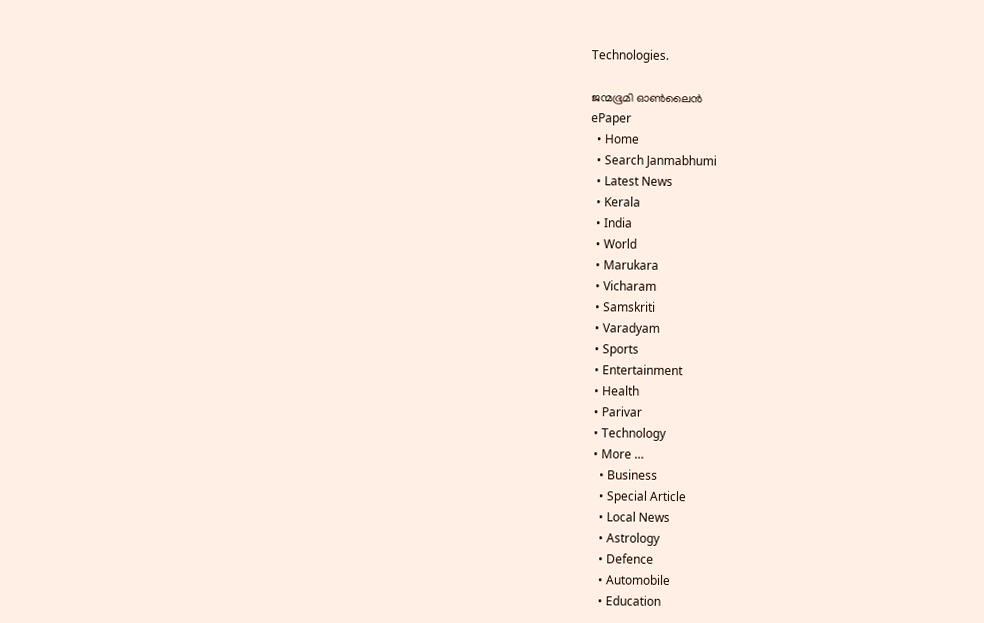Technologies.

ജന്മഭൂമി ഓണ്‍ലൈന്‍
ePaper
  • Home
  • Search Janmabhumi
  • Latest News
  • Kerala
  • India
  • World
  • Marukara
  • Vicharam
  • Samskriti
  • Varadyam
  • Sports
  • Entertainment
  • Health
  • Parivar
  • Technology
  • More …
    • Business
    • Special Article
    • Local News
    • Astrology
    • Defence
    • Automobile
    • Education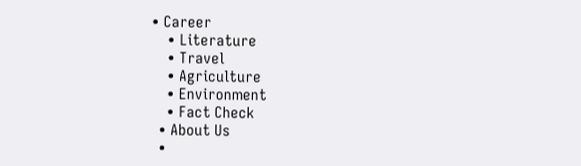• Career
    • Literature
    • Travel
    • Agriculture
    • Environment
    • Fact Check
  • About Us
  •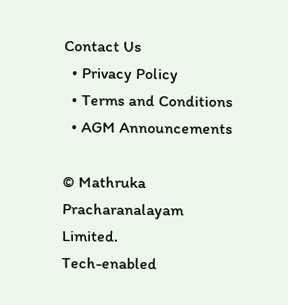Contact Us
  • Privacy Policy
  • Terms and Conditions
  • AGM Announcements

© Mathruka Pracharanalayam Limited.
Tech-enabled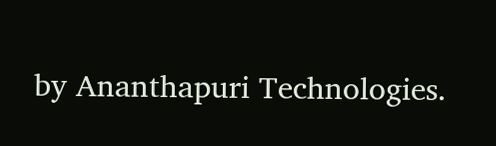by Ananthapuri Technologies.